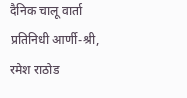दैनिक चालू वार्ता प्रतिनिधी आर्णी-श्री, रमेश राठोड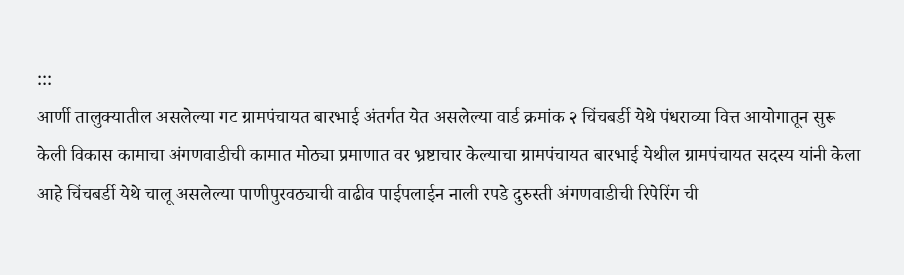:::
आर्णी तालुक्यातील असलेल्या गट ग्रामपंचायत बारभाई अंतर्गत येत असलेल्या वार्ड क्रमांक २ चिंचबर्डी येथे पंधराव्या वित्त आयोगातून सुरू केली विकास कामाचा अंगणवाडीची कामात मोठ्या प्रमाणात वर भ्रष्टाचार केल्याचा ग्रामपंचायत बारभाई येथील ग्रामपंचायत सदस्य यांनी केला आहे चिंचबर्डी येथे चालू असलेल्या पाणीपुरवठ्याची वाढीव पाईपलाईन नाली रपडे दुरुस्ती अंगणवाडीची रिपेरिंग ची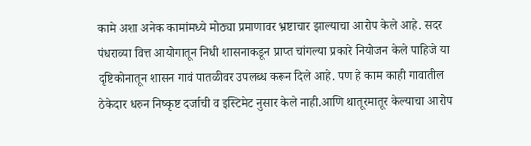कामे अशा अनेक कामांमध्ये मोठ्या प्रमाणावर भ्रष्टाचार झाल्याचा आरोप केले आहे. सदर पंधराव्या वित्त आयोगातून निधी शासनाकडून प्राप्त चांगल्या प्रकारे नियोजन केले पाहिजे या दृष्टिकोनातून शासन गावं पातळीवर उपलब्ध करून दिले आहे. पण हे काम काही गावातील ठेकेदार धरुन निष्कृष्ट दर्जाची व इस्टिमेट नुसार केले नाही.आणि थातूरमातूर केल्याचा आरोप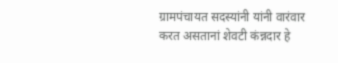ग्रामपंचायत सदस्यांनी यांनी वारंवार करत असतानां शेवटी कंन्नदार हे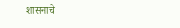शासनाचे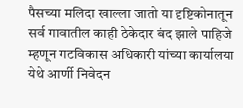पैसच्या मलिदा खाल्ला जातो या दृष्टिकोनातून सर्व गावातील काही ठेकेदार बंद झाले पाहिजे म्हणून गटविकास अधिकारी यांच्या कार्यालया येथे आर्णी निवेदन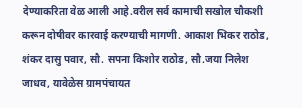देण्याकरिता वेळ आली आहे.वरील सर्व कामाची सखोल चौकशी करून दोषीवर कारवाई करण्याची मागणी. आकाश भिकर राठोड, शंकर दासु पवार, सौ. सपना किशोर राठोड, सौ.जया निलेश जाधव, यावेळेस ग्रामपंचायत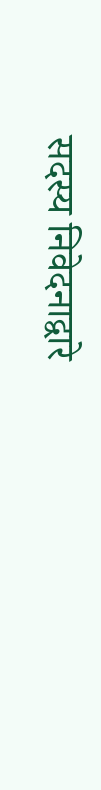सदस्य निवेदनाद्वारे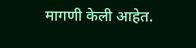मागणी केली आहेत.